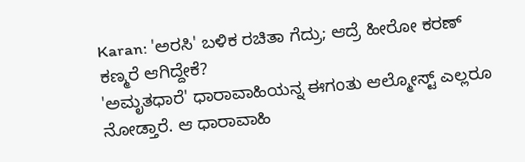Karan: 'ಅರಸಿ' ಬಳಿಕ ರಚಿತಾ ಗೆದ್ರು; ಆದ್ರೆ ಹೀರೋ ಕರಣ್ ಕಣ್ಮರೆ ಆಗಿದ್ದೇಕೆ?
'ಅಮೃತಧಾರೆ' ಧಾರಾವಾಹಿಯನ್ನ ಈಗಂತು ಆಲ್ಮೋಸ್ಟ್ ಎಲ್ಲರೂ ನೋಡ್ತಾರೆ. ಆ ಧಾರಾವಾಹಿ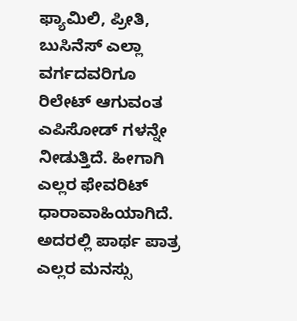ಫ್ಯಾಮಿಲಿ, ಪ್ರೀತಿ, ಬುಸಿನೆಸ್ ಎಲ್ಲಾ ವರ್ಗದವರಿಗೂ ರಿಲೇಟ್ ಆಗುವಂತ ಎಪಿಸೋಡ್ ಗಳನ್ನೇ ನೀಡುತ್ತಿದೆ. ಹೀಗಾಗಿ ಎಲ್ಲರ ಫೇವರಿಟ್ ಧಾರಾವಾಹಿಯಾಗಿದೆ. ಅದರಲ್ಲಿ ಪಾರ್ಥ ಪಾತ್ರ ಎಲ್ಲರ ಮನಸ್ಸು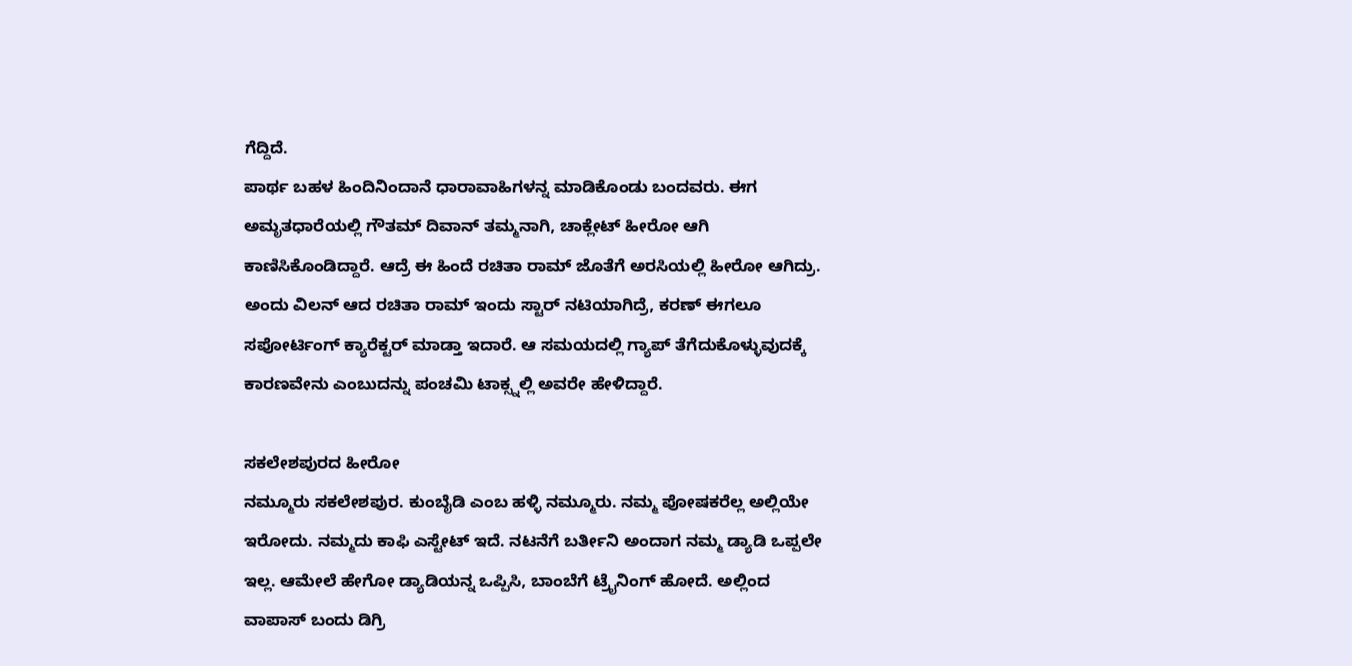ಗೆದ್ದಿದೆ.
ಪಾರ್ಥ ಬಹಳ ಹಿಂದಿನಿಂದಾನೆ ಧಾರಾವಾಹಿಗಳನ್ನ ಮಾಡಿಕೊಂಡು ಬಂದವರು. ಈಗ ಅಮೃತಧಾರೆಯಲ್ಲಿ ಗೌತಮ್ ದಿವಾನ್ ತಮ್ಮನಾಗಿ, ಚಾಕ್ಲೇಟ್ ಹೀರೋ ಆಗಿ ಕಾಣಿಸಿಕೊಂಡಿದ್ದಾರೆ. ಆದ್ರೆ ಈ ಹಿಂದೆ ರಚಿತಾ ರಾಮ್ ಜೊತೆಗೆ ಅರಸಿಯಲ್ಲಿ ಹೀರೋ ಆಗಿದ್ರು. ಅಂದು ವಿಲನ್ ಆದ ರಚಿತಾ ರಾಮ್ ಇಂದು ಸ್ಟಾರ್ ನಟಿಯಾಗಿದ್ರೆ, ಕರಣ್ ಈಗಲೂ ಸಪೋರ್ಟಿಂಗ್ ಕ್ಯಾರೆಕ್ಟರ್ ಮಾಡ್ತಾ ಇದಾರೆ. ಆ ಸಮಯದಲ್ಲಿ ಗ್ಯಾಪ್ ತೆಗೆದುಕೊಳ್ಳುವುದಕ್ಕೆ ಕಾರಣವೇನು ಎಂಬುದನ್ನು ಪಂಚಮಿ ಟಾಕ್ಸ್ನಲ್ಲಿ ಅವರೇ ಹೇಳಿದ್ದಾರೆ.

ಸಕಲೇಶಪುರದ ಹೀರೋ
ನಮ್ಮೂರು ಸಕಲೇಶಪುರ. ಕುಂಬೈಡಿ ಎಂಬ ಹಳ್ಳಿ ನಮ್ಮೂರು. ನಮ್ಮ ಪೋಷಕರೆಲ್ಲ ಅಲ್ಲಿಯೇ ಇರೋದು. ನಮ್ಮದು ಕಾಫಿ ಎಸ್ಟೇಟ್ ಇದೆ. ನಟನೆಗೆ ಬರ್ತೀನಿ ಅಂದಾಗ ನಮ್ಮ ಡ್ಯಾಡಿ ಒಪ್ಪಲೇ ಇಲ್ಲ. ಆಮೇಲೆ ಹೇಗೋ ಡ್ಯಾಡಿಯನ್ನ ಒಪ್ಪಿಸಿ, ಬಾಂಬೆಗೆ ಟ್ರೈನಿಂಗ್ ಹೋದೆ. ಅಲ್ಲಿಂದ ವಾಪಾಸ್ ಬಂದು ಡಿಗ್ರಿ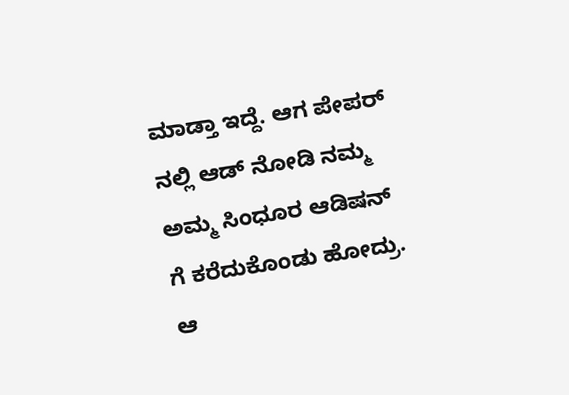ಮಾಡ್ತಾ ಇದ್ದೆ. ಆಗ ಪೇಪರ್ ನಲ್ಲಿ ಆಡ್ ನೋಡಿ ನಮ್ಮ ಅಮ್ಮ ಸಿಂಧೂರ ಆಡಿಷನ್ ಗೆ ಕರೆದುಕೊಂಡು ಹೋದ್ರು. ಆ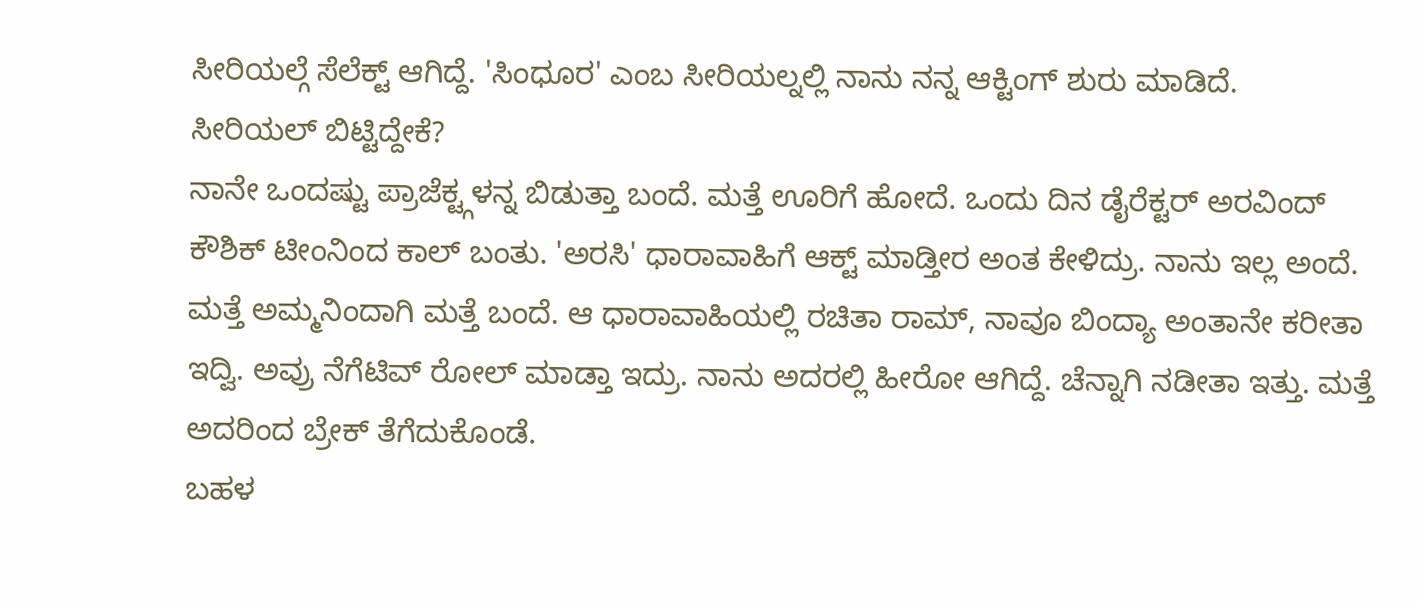ಸೀರಿಯಲ್ಗೆ ಸೆಲೆಕ್ಟ್ ಆಗಿದ್ದೆ. 'ಸಿಂಧೂರ' ಎಂಬ ಸೀರಿಯಲ್ನಲ್ಲಿ ನಾನು ನನ್ನ ಆಕ್ಟಿಂಗ್ ಶುರು ಮಾಡಿದೆ.
ಸೀರಿಯಲ್ ಬಿಟ್ಟಿದ್ದೇಕೆ?
ನಾನೇ ಒಂದಷ್ಟು ಪ್ರಾಜೆಕ್ಟ್ಗಳನ್ನ ಬಿಡುತ್ತಾ ಬಂದೆ. ಮತ್ತೆ ಊರಿಗೆ ಹೋದೆ. ಒಂದು ದಿನ ಡೈರೆಕ್ಟರ್ ಅರವಿಂದ್ ಕೌಶಿಕ್ ಟೀಂನಿಂದ ಕಾಲ್ ಬಂತು. 'ಅರಸಿ' ಧಾರಾವಾಹಿಗೆ ಆಕ್ಟ್ ಮಾಡ್ತೀರ ಅಂತ ಕೇಳಿದ್ರು. ನಾನು ಇಲ್ಲ ಅಂದೆ. ಮತ್ತೆ ಅಮ್ಮನಿಂದಾಗಿ ಮತ್ತೆ ಬಂದೆ. ಆ ಧಾರಾವಾಹಿಯಲ್ಲಿ ರಚಿತಾ ರಾಮ್, ನಾವೂ ಬಿಂದ್ಯಾ ಅಂತಾನೇ ಕರೀತಾ ಇದ್ವಿ. ಅವ್ರು ನೆಗೆಟಿವ್ ರೋಲ್ ಮಾಡ್ತಾ ಇದ್ರು. ನಾನು ಅದರಲ್ಲಿ ಹೀರೋ ಆಗಿದ್ದೆ. ಚೆನ್ನಾಗಿ ನಡೀತಾ ಇತ್ತು. ಮತ್ತೆ ಅದರಿಂದ ಬ್ರೇಕ್ ತೆಗೆದುಕೊಂಡೆ.
ಬಹಳ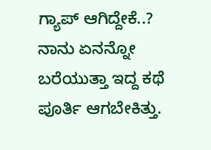ಗ್ಯಾಪ್ ಆಗಿದ್ದೇಕೆ..?
ನಾನು ಏನನ್ನೋ ಬರೆಯುತ್ತಾ ಇದ್ದ ಕಥೆ ಪೂರ್ತಿ ಆಗಬೇಕಿತ್ತು.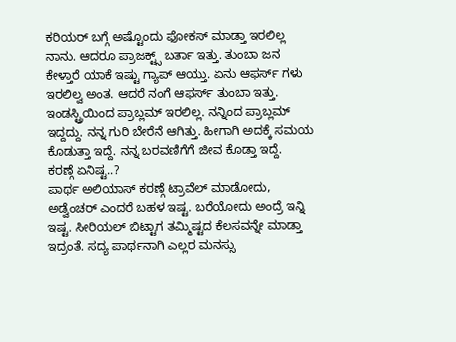ಕರಿಯರ್ ಬಗ್ಗೆ ಅಷ್ಟೊಂದು ಫೋಕಸ್ ಮಾಡ್ತಾ ಇರಲಿಲ್ಲ ನಾನು. ಆದರೂ ಪ್ರಾಜಕ್ಟ್ಸ್ ಬರ್ತಾ ಇತ್ತು. ತುಂಬಾ ಜನ ಕೇಳ್ತಾರೆ ಯಾಕೆ ಇಷ್ಟು ಗ್ಯಾಪ್ ಆಯ್ತು. ಏನು ಆಫರ್ಸ್ ಗಳು ಇರಲಿಲ್ವ ಅಂತ. ಆದರೆ ನಂಗೆ ಆಫರ್ಸ್ ತುಂಬಾ ಇತ್ತು. ಇಂಡಸ್ಟ್ರಿಯಿಂದ ಪ್ರಾಬ್ಲಮ್ ಇರಲಿಲ್ಲ. ನನ್ನಿಂದ ಪ್ರಾಬ್ಲಮ್ ಇದ್ದದ್ದು. ನನ್ನ ಗುರಿ ಬೇರೆನೆ ಆಗಿತ್ತು. ಹೀಗಾಗಿ ಅದಕ್ಕೆ ಸಮಯ ಕೊಡುತ್ತಾ ಇದ್ದೆ. ನನ್ನ ಬರವಣಿಗೆಗೆ ಜೀವ ಕೊಡ್ತಾ ಇದ್ದೆ.
ಕರಣ್ಗೆ ಏನಿಷ್ಟ..?
ಪಾರ್ಥ ಅಲಿಯಾಸ್ ಕರಣ್ಗೆ ಟ್ರಾವೆಲ್ ಮಾಡೋದು, ಅಡ್ವೆಂಚರ್ ಎಂದರೆ ಬಹಳ ಇಷ್ಟ. ಬರೆಯೋದು ಅಂದ್ರೆ ಇನ್ನಿ ಇಷ್ಟ. ಸೀರಿಯಲ್ ಬಿಟ್ಟಾಗ ತಮ್ಮಿಷ್ಟದ ಕೆಲಸವನ್ನೇ ಮಾಡ್ತಾ ಇದ್ರಂತೆ. ಸದ್ಯ ಪಾರ್ಥನಾಗಿ ಎಲ್ಲರ ಮನಸ್ಸು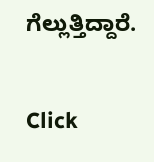ಗೆಲ್ಲುತ್ತಿದ್ದಾರೆ.


Click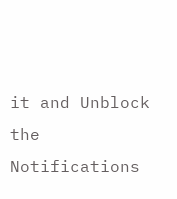it and Unblock the Notifications